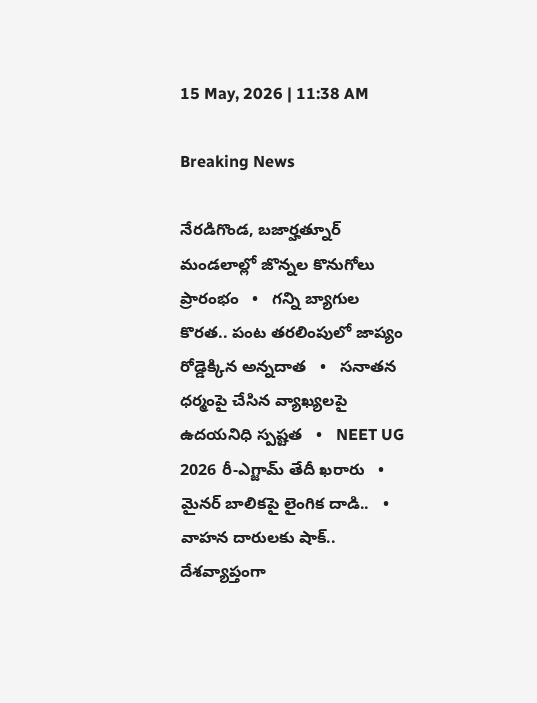15 May, 2026 | 11:38 AM

Breaking News

నేరడిగొండ, బజార్హత్నూర్ మండలాల్లో జొన్నల కొనుగోలు ప్రారంభం   •   గన్ని బ్యాగుల కొరత.. పంట తరలింపులో జాప్యం రోడ్డెక్కిన అన్నదాత   •   సనాతన ధర్మంపై చేసిన వ్యాఖ్యలపై ఉదయనిధి స్పష్టత   •   NEET UG 2026 రీ-ఎగ్జామ్ తేదీ ఖరారు   •   మైనర్ బాలికపై లైంగిక దాడి..   •   వాహన దారులకు షాక్.. దేశవ్యాప్తంగా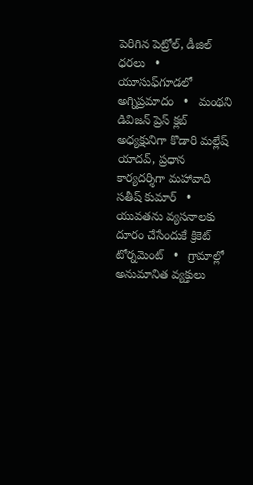పెరిగిన పెట్రోల్, డీజిల్ ధరలు   •   యూసుఫ్‌గూడలో అగ్నిప్రమాదం   •   మంథని డివిజన్ ప్రెస్ క్లబ్ అధ్యక్షునిగా కొడారి మల్లేష్ యాదవ్, ప్రధాన కార్యదర్శిగా మహావాది సతీష్ కుమార్   •   యువతను వ్యసనాలకు దూరం చేసేందుకే క్రికెట్ టోర్నమెంట్   •   గ్రామాల్లో అనుమానిత వ్యక్తులు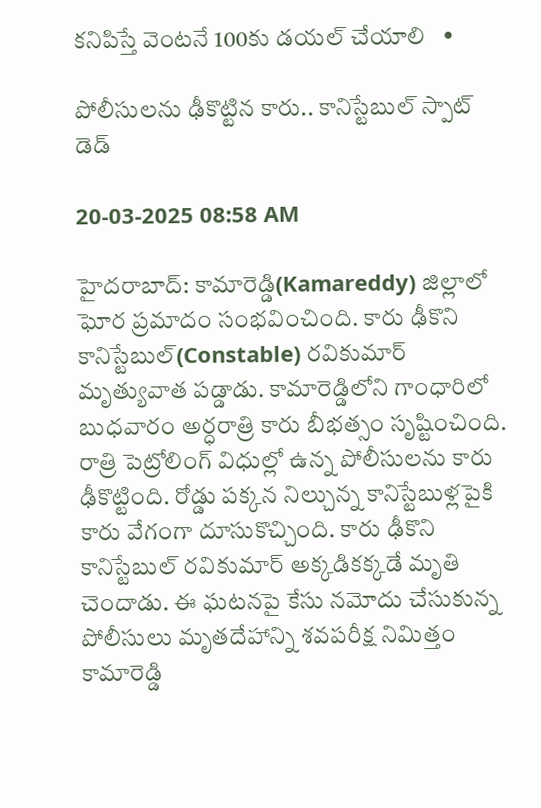కనిపిస్తే వెంటనే 100కు డయల్ చేయాలి   •

పోలీసులను ఢీకొట్టిన కారు.. కానిస్టేబుల్ స్పాట్ డెడ్

20-03-2025 08:58 AM

హైదరాబాద్: కామారెడ్డి(Kamareddy) జిల్లాలో ఘోర ప్రమాదం సంభవించింది. కారు ఢీకొని కానిస్టేబుల్(Constable) రవికుమార్ మృత్యువాత పడ్డాడు. కామారెడ్డిలోని గాంధారిలో బుధవారం అర్ధరాత్రి కారు బీభత్సం సృష్టించింది. రాత్రి పెట్రోలింగ్ విధుల్లో ఉన్న పోలీసులను కారు ఢీకొట్టింది. రోడ్డు పక్కన నిల్చున్న కానిస్టేబుళ్లపైకి కారు వేగంగా దూసుకొచ్చింది. కారు ఢీకొని కానిస్టేబుల్ రవికుమార్ అక్కడికక్కడే మృతి చెందాడు. ఈ ఘటనపై కేసు నమోదు చేసుకున్న పోలీసులు మృతదేహాన్ని శవపరీక్ష నిమిత్తం కామారెడ్డి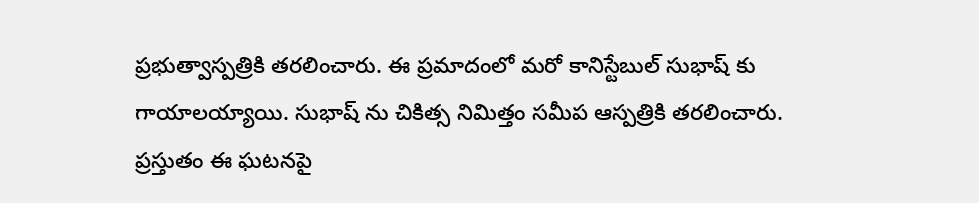ప్రభుత్వాస్పత్రికి తరలించారు. ఈ ప్రమాదంలో మరో కానిస్టేబుల్ సుభాష్ కు గాయాలయ్యాయి. సుభాష్ ను చికిత్స నిమిత్తం సమీప ఆస్పత్రికి తరలించారు. ప్రస్తుతం ఈ ఘటనపై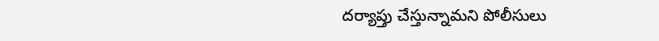దర్యాప్తు చేస్తున్నామని పోలీసులు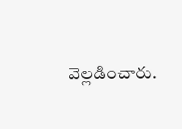వెల్లడించారు.